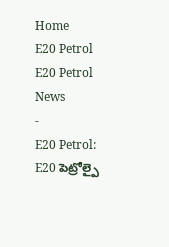Home
E20 Petrol
E20 Petrol News
-
E20 Petrol: E20 పెట్రోల్పై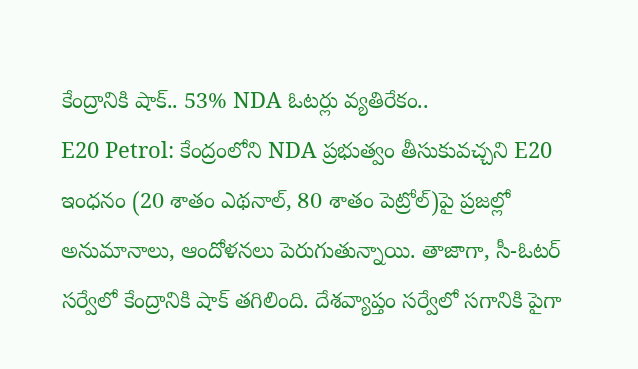కేంద్రానికి షాక్.. 53% NDA ఓటర్లు వ్యతిరేకం..
E20 Petrol: కేంద్రంలోని NDA ప్రభుత్వం తీసుకువచ్చని E20 ఇంధనం (20 శాతం ఎథనాల్, 80 శాతం పెట్రోల్)పై ప్రజల్లో అనుమానాలు, ఆందోళనలు పెరుగుతున్నాయి. తాజాగా, సీ-ఓటర్ సర్వేలో కేంద్రానికి షాక్ తగిలింది. దేశవ్యాప్తం సర్వేలో సగానికి పైగా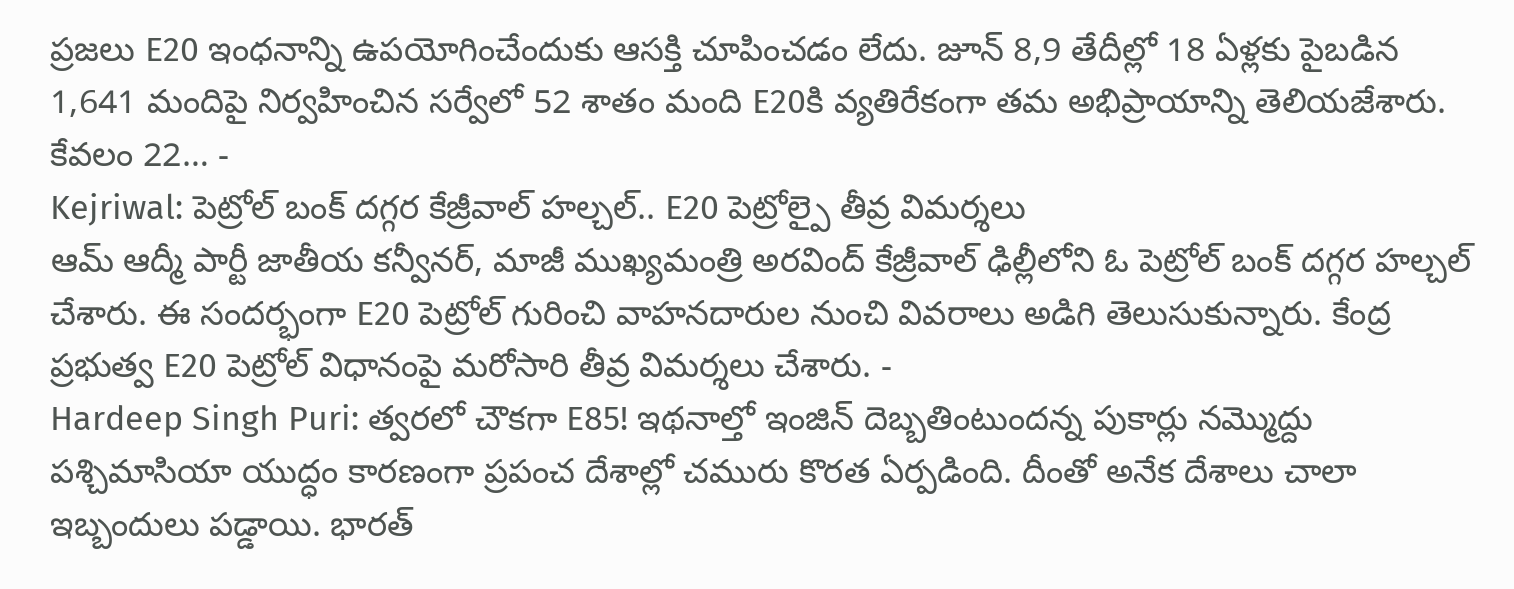ప్రజలు E20 ఇంధనాన్ని ఉపయోగించేందుకు ఆసక్తి చూపించడం లేదు. జూన్ 8,9 తేదీల్లో 18 ఏళ్లకు పైబడిన 1,641 మందిపై నిర్వహించిన సర్వేలో 52 శాతం మంది E20కి వ్యతిరేకంగా తమ అభిప్రాయాన్ని తెలియజేశారు. కేవలం 22… -
Kejriwal: పెట్రోల్ బంక్ దగ్గర కేజ్రీవాల్ హల్చల్.. E20 పెట్రోల్పై తీవ్ర విమర్శలు
ఆమ్ ఆద్మీ పార్టీ జాతీయ కన్వీనర్, మాజీ ముఖ్యమంత్రి అరవింద్ కేజ్రీవాల్ ఢిల్లీలోని ఓ పెట్రోల్ బంక్ దగ్గర హల్చల్ చేశారు. ఈ సందర్భంగా E20 పెట్రోల్ గురించి వాహనదారుల నుంచి వివరాలు అడిగి తెలుసుకున్నారు. కేంద్ర ప్రభుత్వ E20 పెట్రోల్ విధానంపై మరోసారి తీవ్ర విమర్శలు చేశారు. -
Hardeep Singh Puri: త్వరలో చౌకగా E85! ఇథనాల్తో ఇంజిన్ దెబ్బతింటుందన్న పుకార్లు నమ్మొద్దు
పశ్చిమాసియా యుద్ధం కారణంగా ప్రపంచ దేశాల్లో చమురు కొరత ఏర్పడింది. దీంతో అనేక దేశాలు చాలా ఇబ్బందులు పడ్డాయి. భారత్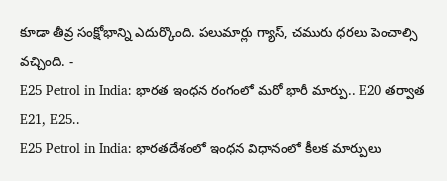కూడా తీవ్ర సంక్షోభాన్ని ఎదుర్కొంది. పలుమార్లు గ్యాస్, చమురు ధరలు పెంచాల్సి వచ్చింది. -
E25 Petrol in India: భారత ఇంధన రంగంలో మరో భారీ మార్పు.. E20 తర్వాత E21, E25..
E25 Petrol in India: భారతదేశంలో ఇంధన విధానంలో కీలక మార్పులు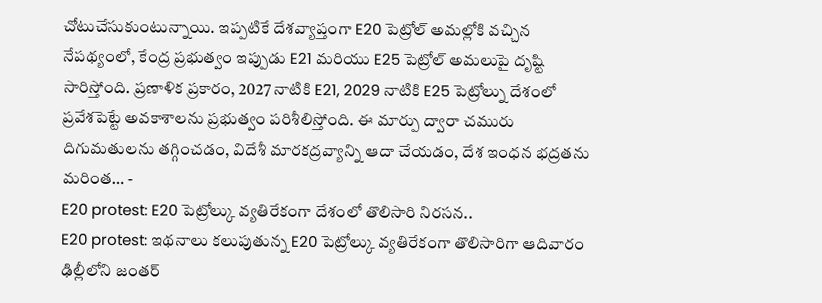చోటుచేసుకుంటున్నాయి. ఇప్పటికే దేశవ్యాప్తంగా E20 పెట్రోల్ అమల్లోకి వచ్చిన నేపథ్యంలో, కేంద్ర ప్రభుత్వం ఇప్పుడు E21 మరియు E25 పెట్రోల్ అమలుపై దృష్టి సారిస్తోంది. ప్రణాళిక ప్రకారం, 2027 నాటికి E21, 2029 నాటికి E25 పెట్రోల్ను దేశంలో ప్రవేశపెట్టే అవకాశాలను ప్రభుత్వం పరిశీలిస్తోంది. ఈ మార్పు ద్వారా చమురు దిగుమతులను తగ్గించడం, విదేశీ మారకద్రవ్యాన్ని ఆదా చేయడం, దేశ ఇంధన భద్రతను మరింత… -
E20 protest: E20 పెట్రోల్కు వ్యతిరేకంగా దేశంలో తొలిసారి నిరసన..
E20 protest: ఇథనాలు కలుపుతున్న E20 పెట్రోల్కు వ్యతిరేకంగా తొలిసారిగా ఆదివారం ఢిల్లీలోని జంతర్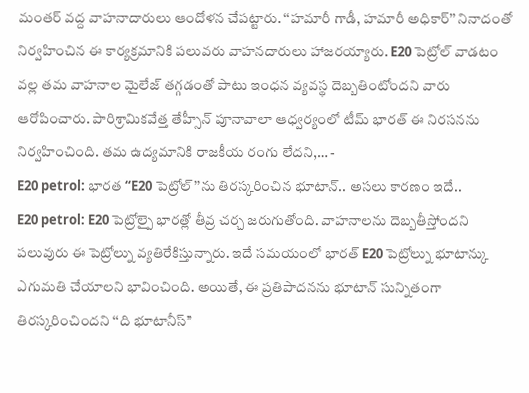మంతర్ వద్ద వాహనాదారులు ఆందోళన చేపట్టారు. ‘‘హమారీ గాడీ, హమారీ అధికార్’’ నినాదంతో నిర్వహించిన ఈ కార్యక్రమానికి పలువరు వాహనదారులు హాజరయ్యారు. E20 పెట్రోల్ వాడటం వల్ల తమ వాహనాల మైలేజ్ తగ్గడంతో పాటు ఇంధన వ్యవస్థ దెబ్బతింటోందని వారు ఆరోపించారు. పారిశ్రామికవేత్త తేహ్సీన్ పూనావాలా ఆధ్వర్యంలో టీమ్ భారత్ ఈ నిరసనను నిర్వహించింది. తమ ఉద్యమానికి రాజకీయ రంగు లేదని,… -
E20 petrol: భారత ‘‘E20 పెట్రోల్’’ను తిరస్కరించిన భూటాన్.. అసలు కారణం ఇదే..
E20 petrol: E20 పెట్రోల్పై భారత్లో తీవ్ర చర్చ జరుగుతోంది. వాహనాలను దెబ్బతీస్తోందని పలువురు ఈ పెట్రోల్ను వ్యతిరేకిస్తున్నారు. ఇదే సమయంలో భారత్ E20 పెట్రోల్ను భూటాన్కు ఎగుమతి చేయాలని భావించింది. అయితే, ఈ ప్రతిపాదనను భూటాన్ సున్నితంగా తిరస్కరించిందని ‘‘ది భూటానీస్’’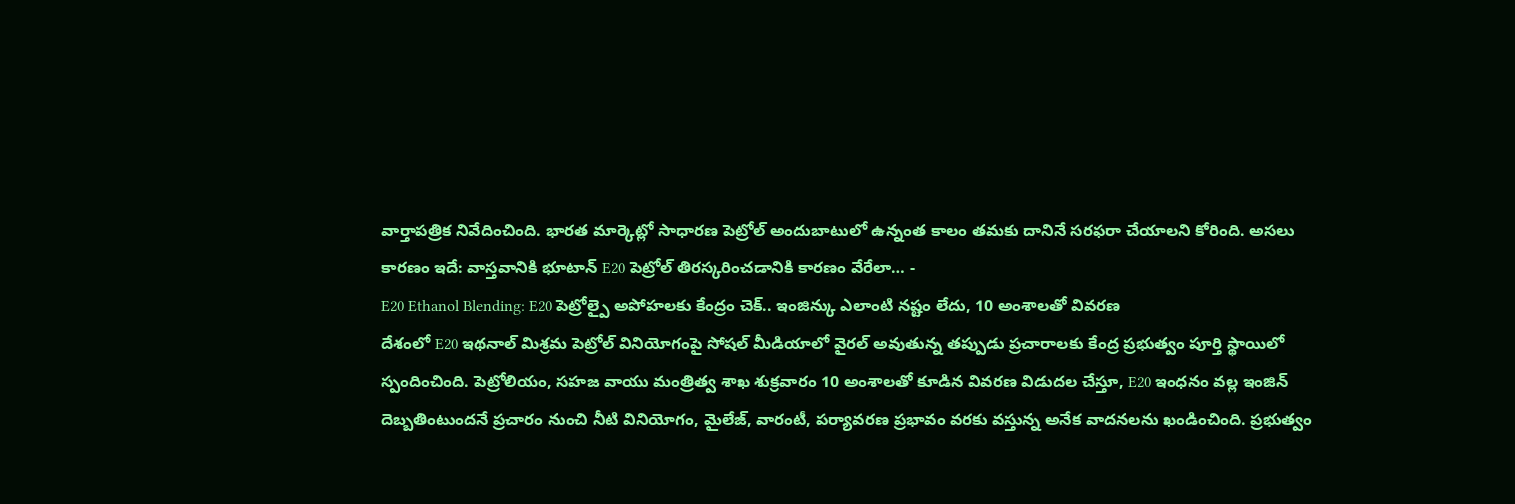వార్తాపత్రిక నివేదించింది. భారత మార్కెట్లో సాధారణ పెట్రోల్ అందుబాటులో ఉన్నంత కాలం తమకు దానినే సరఫరా చేయాలని కోరింది. అసలు కారణం ఇదే: వాస్తవానికి భూటాన్ E20 పెట్రోల్ తిరస్కరించడానికి కారణం వేరేలా… -
E20 Ethanol Blending: E20 పెట్రోల్పై అపోహలకు కేంద్రం చెక్.. ఇంజిన్కు ఎలాంటి నష్టం లేదు, 10 అంశాలతో వివరణ
దేశంలో E20 ఇథనాల్ మిశ్రమ పెట్రోల్ వినియోగంపై సోషల్ మీడియాలో వైరల్ అవుతున్న తప్పుడు ప్రచారాలకు కేంద్ర ప్రభుత్వం పూర్తి స్థాయిలో స్పందించింది. పెట్రోలియం, సహజ వాయు మంత్రిత్వ శాఖ శుక్రవారం 10 అంశాలతో కూడిన వివరణ విడుదల చేస్తూ, E20 ఇంధనం వల్ల ఇంజిన్ దెబ్బతింటుందనే ప్రచారం నుంచి నీటి వినియోగం, మైలేజ్, వారంటీ, పర్యావరణ ప్రభావం వరకు వస్తున్న అనేక వాదనలను ఖండించింది. ప్రభుత్వం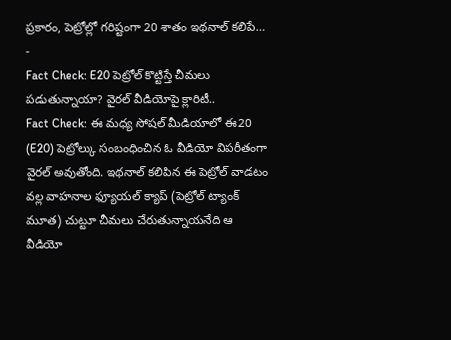ప్రకారం, పెట్రోల్లో గరిష్టంగా 20 శాతం ఇథనాల్ కలిపే… -
Fact Check: E20 పెట్రోల్ కొట్టిస్తే చీమలు పడుతున్నాయా? వైరల్ వీడియోపై క్లారిటీ..
Fact Check: ఈ మధ్య సోషల్ మీడియాలో ఈ20 (E20) పెట్రోల్కు సంబంధించిన ఓ వీడియో విపరీతంగా వైరల్ అవుతోంది. ఇథనాల్ కలిపిన ఈ పెట్రోల్ వాడటం వల్ల వాహనాల ఫ్యూయల్ క్యాప్ (పెట్రోల్ ట్యాంక్ మూత) చుట్టూ చీమలు చేరుతున్నాయనేది ఆ వీడియో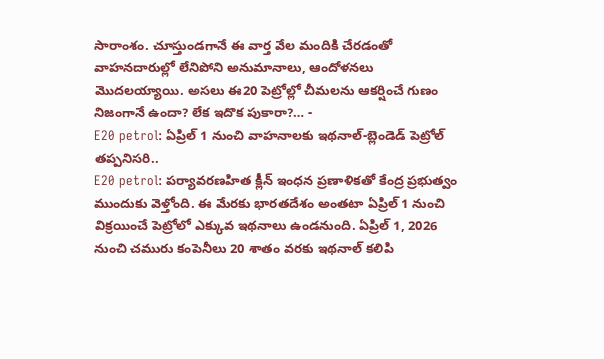సారాంశం. చూస్తుండగానే ఈ వార్త వేల మందికి చేరడంతో వాహనదారుల్లో లేనిపోని అనుమానాలు, ఆందోళనలు మొదలయ్యాయి. అసలు ఈ20 పెట్రోల్లో చీమలను ఆకర్షించే గుణం నిజంగానే ఉందా? లేక ఇదొక పుకారా?… -
E20 petrol: ఏప్రిల్ 1 నుంచి వాహనాలకు ఇథనాల్-బ్లెండెడ్ పెట్రోల్ తప్పనిసరి..
E20 petrol: పర్యావరణహిత క్లీన్ ఇంధన ప్రణాళికతో కేంద్ర ప్రభుత్వం ముందుకు వెళ్తోంది. ఈ మేరకు భారతదేశం అంతటా ఏప్రిల్ 1 నుంచి విక్రయించే పెట్రోలో ఎక్కువ ఇథనాలు ఉండనుంది. ఏప్రిల్ 1, 2026 నుంచి చమురు కంపెనీలు 20 శాతం వరకు ఇథనాల్ కలిపి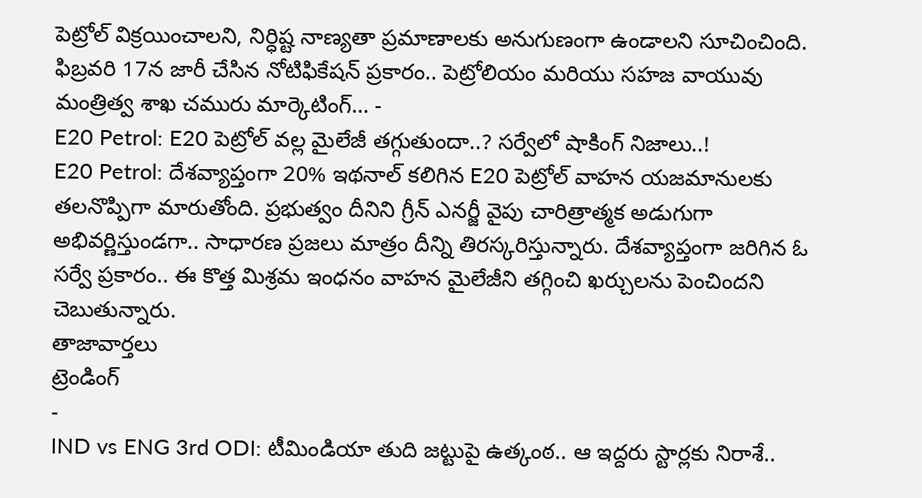పెట్రోల్ విక్రయించాలని, నిర్ధిష్ట నాణ్యతా ప్రమాణాలకు అనుగుణంగా ఉండాలని సూచించింది. ఫిబ్రవరి 17న జారీ చేసిన నోటిఫికేషన్ ప్రకారం.. పెట్రోలియం మరియు సహజ వాయువు మంత్రిత్వ శాఖ చమురు మార్కెటింగ్… -
E20 Petrol: E20 పెట్రోల్ వల్ల మైలేజీ తగ్గుతుందా..? సర్వేలో షాకింగ్ నిజాలు..!
E20 Petrol: దేశవ్యాప్తంగా 20% ఇథనాల్ కలిగిన E20 పెట్రోల్ వాహన యజమానులకు తలనొప్పిగా మారుతోంది. ప్రభుత్వం దీనిని గ్రీన్ ఎనర్జీ వైపు చారిత్రాత్మక అడుగుగా అభివర్ణిస్తుండగా.. సాధారణ ప్రజలు మాత్రం దీన్ని తిరస్కరిస్తున్నారు. దేశవ్యాప్తంగా జరిగిన ఓ సర్వే ప్రకారం.. ఈ కొత్త మిశ్రమ ఇంధనం వాహన మైలేజీని తగ్గించి ఖర్చులను పెంచిందని చెబుతున్నారు.
తాజావార్తలు
ట్రెండింగ్
-
IND vs ENG 3rd ODI: టీమిండియా తుది జట్టుపై ఉత్కంఠ.. ఆ ఇద్దరు స్టార్లకు నిరాశే..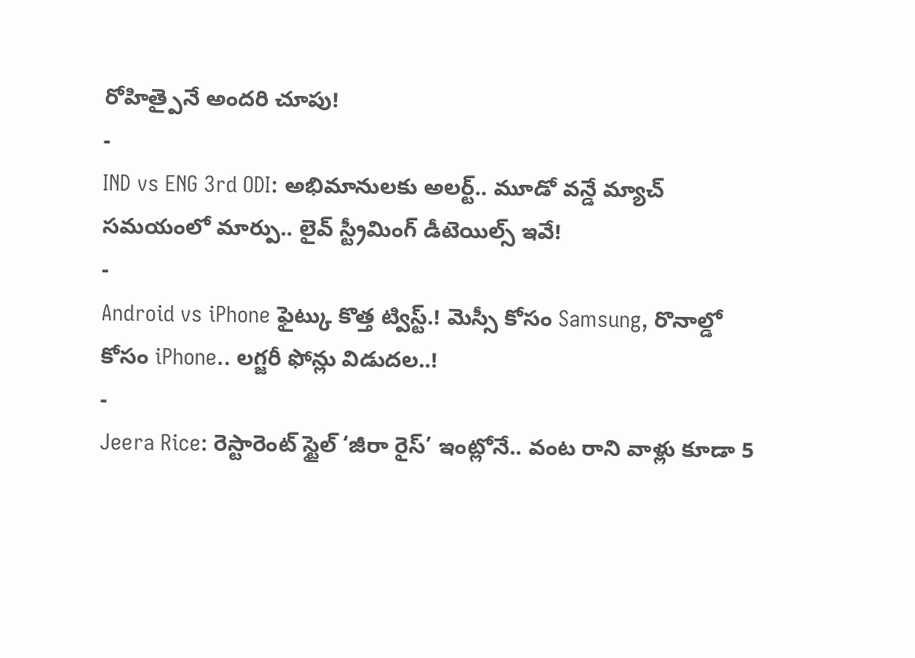రోహిత్పైనే అందరి చూపు!
-
IND vs ENG 3rd ODI: అభిమానులకు అలర్ట్.. మూడో వన్డే మ్యాచ్ సమయంలో మార్పు.. లైవ్ స్ట్రీమింగ్ డీటెయిల్స్ ఇవే!
-
Android vs iPhone ఫైట్కు కొత్త ట్విస్ట్.! మెస్సీ కోసం Samsung, రొనాల్డో కోసం iPhone.. లగ్జరీ ఫోన్లు విడుదల..!
-
Jeera Rice: రెస్టారెంట్ స్టైల్ ‘జీరా రైస్’ ఇంట్లోనే.. వంట రాని వాళ్లు కూడా 5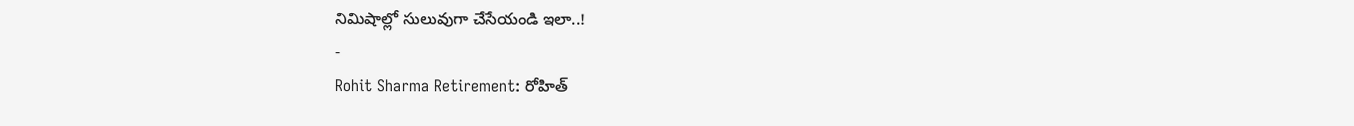నిమిషాల్లో సులువుగా చేసేయండి ఇలా..!
-
Rohit Sharma Retirement: రోహిత్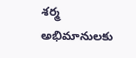శర్మ అభిమానులకు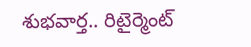శుభవార్త.. రిటైర్మెంట్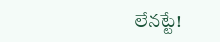లేనట్టే!